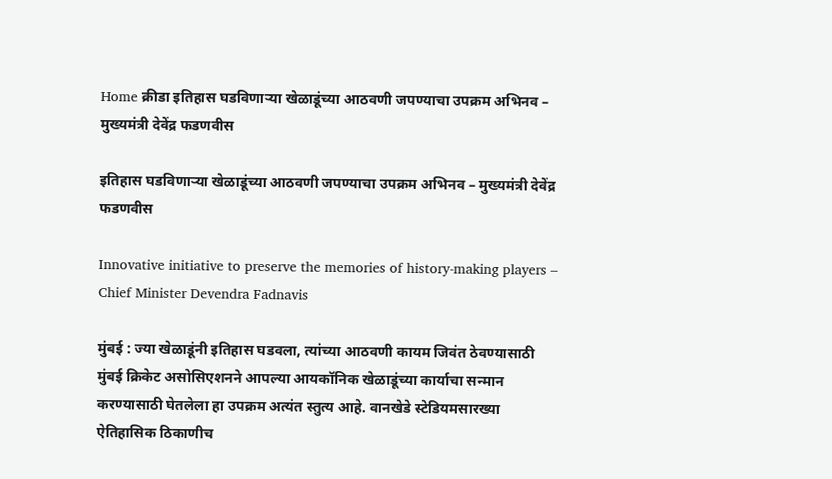Home क्रीडा इतिहास घडविणाऱ्या खेळाडूंच्या आठवणी जपण्याचा उपक्रम अभिनव – मुख्यमंत्री देवेंद्र फडणवीस

इतिहास घडविणाऱ्या खेळाडूंच्या आठवणी जपण्याचा उपक्रम अभिनव – मुख्यमंत्री देवेंद्र फडणवीस

Innovative initiative to preserve the memories of history-making players – Chief Minister Devendra Fadnavis

मुंबई : ज्या खेळाडूंनी इतिहास घडवला, त्यांच्या आठवणी कायम जिवंत ठेवण्यासाठी मुंबई क्रिकेट असोसिएशनने आपल्या आयकॉनिक खेळाडूंच्या कार्याचा सन्मान करण्यासाठी घेतलेला हा उपक्रम अत्यंत स्तुत्य आहे. वानखेडे स्टेडियमसारख्या ऐतिहासिक ठिकाणीच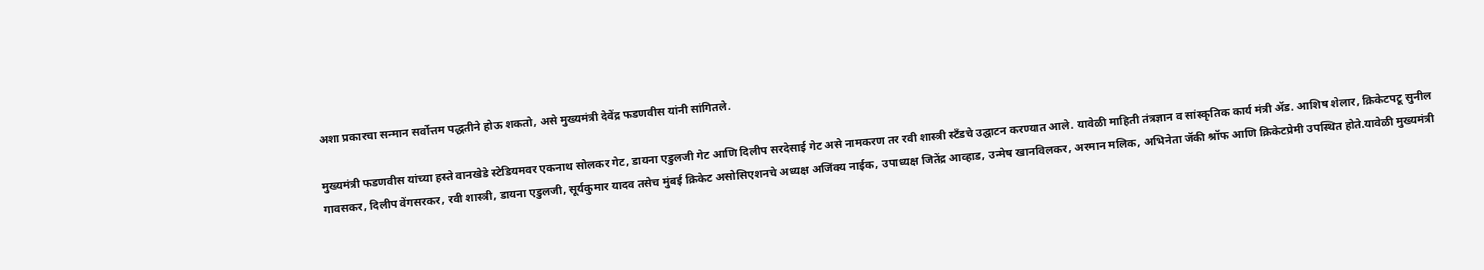अशा प्रकारचा सन्मान सर्वोत्तम पद्धतीने होऊ शकतो, असे मुख्यमंत्री देवेंद्र फडणवीस यांनी सांगितले.

मुख्यमंत्री फडणवीस यांच्या हस्ते वानखेडे स्टेडियमवर एकनाथ सोलकर गेट, डायना एडुलजी गेट आणि दिलीप सरदेसाई गेट असे नामकरण तर रवी शास्त्री स्टँडचे उद्घाटन करण्यात आले. यावेळी माहिती तंत्रज्ञान व सांस्कृतिक कार्य मंत्री ॲड. आशिष शेलार, क्रिकेटपटू सुनील गावसकर, दिलीप वेंगसरकर, रवी शास्त्री, डायना एडुलजी, सूर्यकुमार यादव तसेच मुंबई क्रिकेट असोसिएशनचे अध्यक्ष अजिंक्य नाईक, उपाध्यक्ष जितेंद्र आव्हाड, उन्मेष खानविलकर, अरमान मलिक, अभिनेता जॅकी श्रॉफ आणि क्रिकेटप्रेमी उपस्थित होते.यावेळी मुख्यमंत्री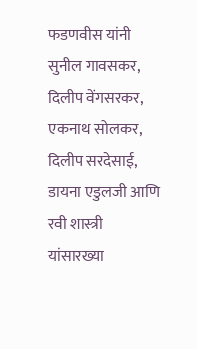फडणवीस यांनी सुनील गावसकर, दिलीप वेंगसरकर, एकनाथ सोलकर, दिलीप सरदेसाई, डायना एडुलजी आणि रवी शास्त्री यांसारख्या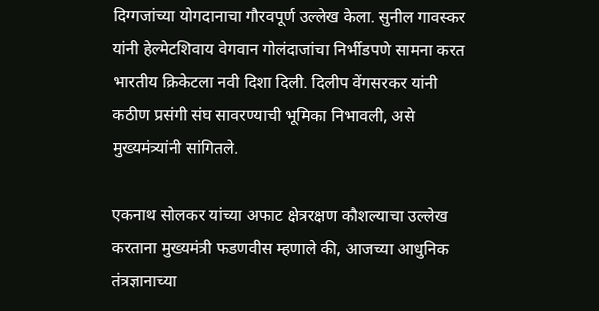दिग्गजांच्या योगदानाचा गौरवपूर्ण उल्लेख केला. सुनील गावस्कर यांनी हेल्मेटशिवाय वेगवान गोलंदाजांचा निर्भीडपणे सामना करत भारतीय क्रिकेटला नवी दिशा दिली. दिलीप वेंगसरकर यांनी कठीण प्रसंगी संघ सावरण्याची भूमिका निभावली, असे मुख्यमंत्र्यांनी सांगितले.

एकनाथ सोलकर यांच्या अफाट क्षेत्ररक्षण कौशल्याचा उल्लेख करताना मुख्यमंत्री फडणवीस म्हणाले की, आजच्या आधुनिक तंत्रज्ञानाच्या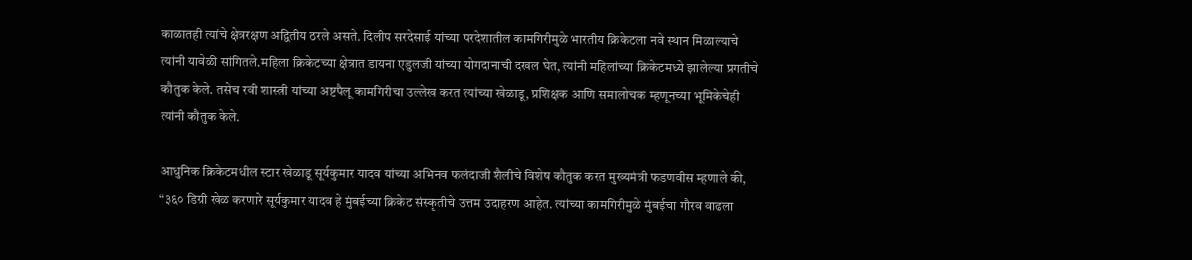काळातही त्यांचे क्षेत्ररक्षण अद्वितीय ठरले असते. दिलीप सरदेसाई यांच्या परदेशातील कामगिरीमुळे भारतीय क्रिकेटला नवे स्थान मिळाल्याचे त्यांनी यावेळी सांगितले.महिला क्रिकेटच्या क्षेत्रात डायना एडुलजी यांच्या योगदानाची दखल घेत, त्यांनी महिलांच्या क्रिकेटमध्ये झालेल्या प्रगतीचे कौतुक केले. तसेच रवी शास्त्री यांच्या अष्टपैलू कामगिरीचा उल्लेख करत त्यांच्या खेळाडू, प्रशिक्षक आणि समालोचक म्हणूनच्या भूमिकेचेही त्यांनी कौतुक केले.

आधुनिक क्रिकेटमधील स्टार खेळाडू सूर्यकुमार यादव यांच्या अभिनव फलंदाजी शैलीचे विशेष कौतुक करत मुख्यमंत्री फडणवीस म्हणाले की, “३६० डिग्री खेळ करणारे सूर्यकुमार यादव हे मुंबईच्या क्रिकेट संस्कृतीचे उत्तम उदाहरण आहेत. त्यांच्या कामगिरीमुळे मुंबईचा गौरव वाढला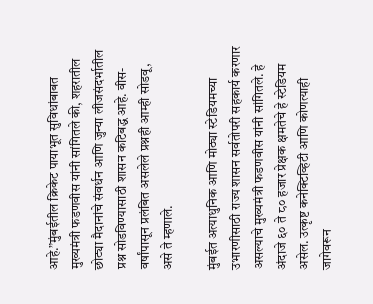आहे.”मुंबईतील क्रिकेट पायाभूत सुविधांबाबत मुख्यमंत्री फडणवीस यांनी सांगितले की, शहरातील छोट्या मैदानांचे संवर्धन आणि जुन्या लीजसंदर्भातील प्रश्न सोडविण्यासाठी शासन कटिबद्ध आहे. वीस- वर्षांपासून प्रलंबित असलेले प्रश्नही आम्ही सोडवू, असे ते म्हणाले.

मुंबईत अत्याधुनिक आणि मोठ्या स्टेडियमच्या उभारणीसाठी राज्य शासन सर्वतोपरी सहकार्य करणार असल्याचे मुख्यमंत्री फडणवीस यांनी सांगितले. हे अंदाजे ६० ते ८० हजार प्रेक्षक क्षमतेचे हे स्टेडियम असेल. उत्कृष्ट कनेक्टिव्हिटी आणि कोणत्याही जागेवरून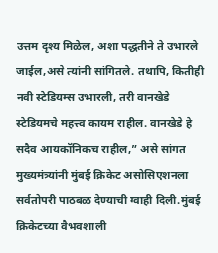उत्तम दृश्य मिळेल, अशा पद्धतीने ते उभारले जाईल,असे त्यांनी सांगितले. तथापि, कितीही नवी स्टेडियम्स उभारली, तरी वानखेडे स्टेडियमचे महत्त्व कायम राहील. वानखेडे हे सदैव आयकॉनिकच राहील,” असे सांगत मुख्यमंत्र्यांनी मुंबई क्रिकेट असोसिएशनला सर्वतोपरी पाठबळ देण्याची ग्वाही दिली.मुंबई क्रिकेटच्या वैभवशाली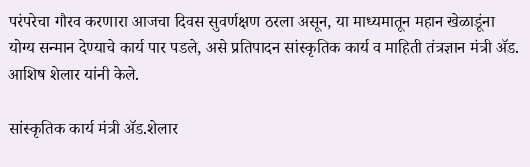परंपरेचा गौरव करणारा आजचा दिवस सुवर्णक्षण ठरला असून, या माध्यमातून महान खेळाडूंना योग्य सन्मान देण्याचे कार्य पार पडले, असे प्रतिपादन सांस्कृतिक कार्य व माहिती तंत्रज्ञान मंत्री ॲड. आशिष शेलार यांनी केले.

सांस्कृतिक कार्य मंत्री ॲड.शेलार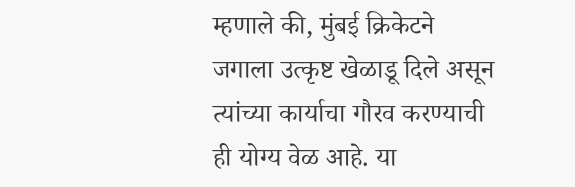म्हणाले की, मुंबई क्रिकेटने जगाला उत्कृष्ट खेळाडू दिले असून त्यांच्या कार्याचा गौरव करण्याची ही योग्य वेळ आहे. या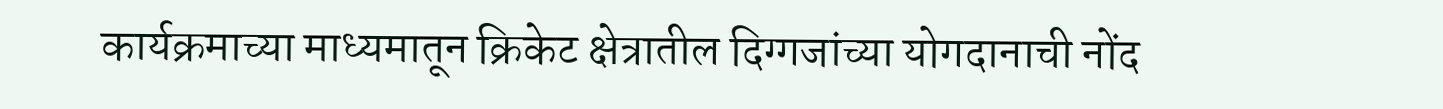कार्यक्रमाच्या माध्यमातून क्रिकेट क्षेत्रातील दिग्गजांच्या योगदानाची नोंद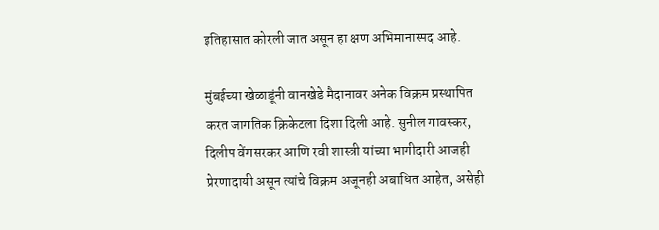इतिहासात कोरली जात असून हा क्षण अभिमानास्पद आहे.

मुंबईच्या खेळाडूंनी वानखेडे मैदानावर अनेक विक्रम प्रस्थापित करत जागतिक क्रिकेटला दिशा दिली आहे. सुनील गावस्कर, दिलीप वेंगसरकर आणि रवी शास्त्री यांच्या भागीदारी आजही प्रेरणादायी असून त्यांचे विक्रम अजूनही अबाधित आहेत, असेही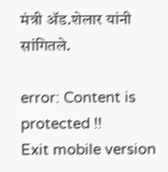मंत्री ॲड.शेलार यांनी सांगितले.

error: Content is protected !!
Exit mobile version